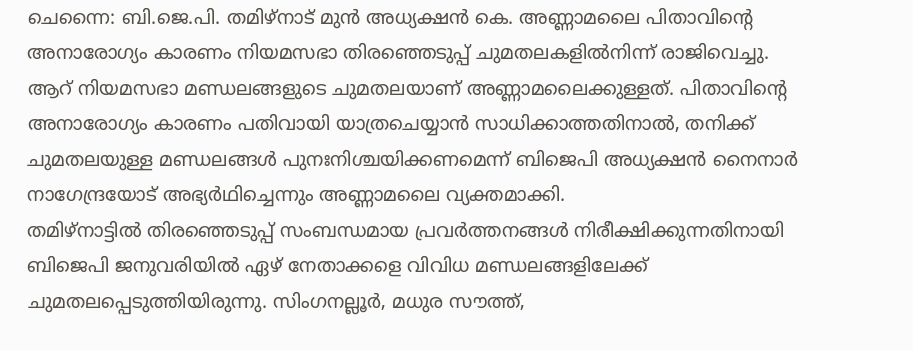ചെന്നൈ: ബി.ജെ.പി. തമിഴ്നാട് മുൻ അധ്യക്ഷൻ കെ. അണ്ണാമലൈ പിതാവിന്റെ അനാരോഗ്യം കാരണം നിയമസഭാ തിരഞ്ഞെടുപ്പ് ചുമതലകളിൽനിന്ന് രാജിവെച്ചു. ആറ് നിയമസഭാ മണ്ഡലങ്ങളുടെ ചുമതലയാണ് അണ്ണാമലൈക്കുള്ളത്. പിതാവിന്റെ അനാരോഗ്യം കാരണം പതിവായി യാത്രചെയ്യാൻ സാധിക്കാത്തതിനാൽ, തനിക്ക് ചുമതലയുള്ള മണ്ഡലങ്ങൾ പുനഃനിശ്ചയിക്കണമെന്ന് ബിജെപി അധ്യക്ഷൻ നൈനാർ നാഗേന്ദ്രയോട് അഭ്യർഥിച്ചെന്നും അണ്ണാമലൈ വ്യക്തമാക്കി.
തമിഴ്നാട്ടിൽ തിരഞ്ഞെടുപ്പ് സംബന്ധമായ പ്രവർത്തനങ്ങൾ നിരീക്ഷിക്കുന്നതിനായി ബിജെപി ജനുവരിയിൽ ഏഴ് നേതാക്കളെ വിവിധ മണ്ഡലങ്ങളിലേക്ക് ചുമതലപ്പെടുത്തിയിരുന്നു. സിംഗനല്ലൂർ, മധുര സൗത്ത്,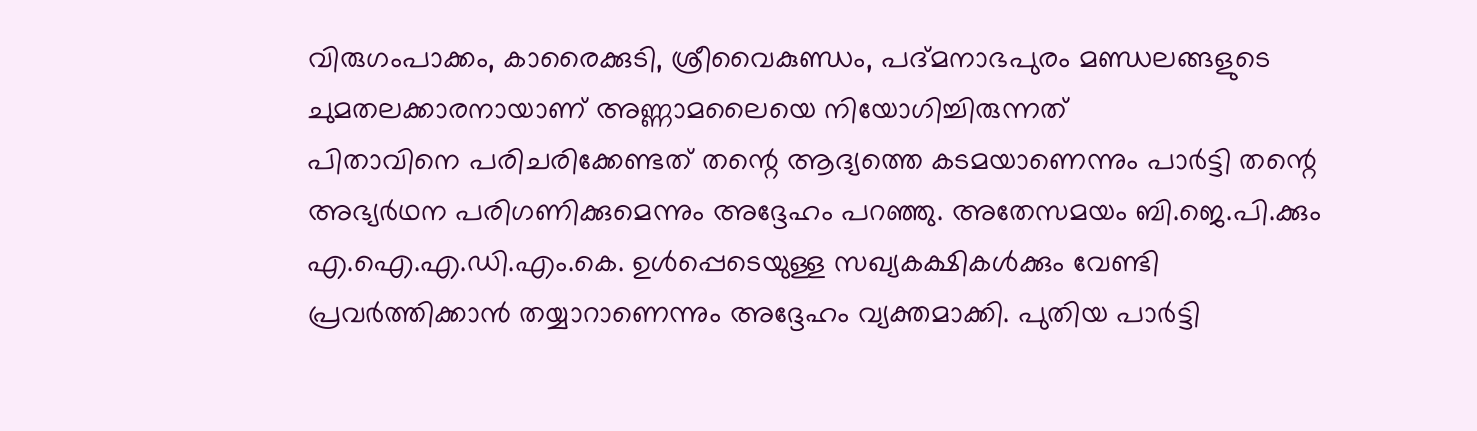വിരുഗംപാക്കം, കാരൈക്കുടി, ശ്രീവൈകുണ്ഡം, പദ്മനാഭപുരം മണ്ഡലങ്ങളുടെ ചുമതലക്കാരനായാണ് അണ്ണാമലൈയെ നിയോഗിച്ചിരുന്നത്
പിതാവിനെ പരിചരിക്കേണ്ടത് തന്റെ ആദ്യത്തെ കടമയാണെന്നും പാർട്ടി തന്റെ അഭ്യർഥന പരിഗണിക്കുമെന്നും അദ്ദേഹം പറഞ്ഞു. അതേസമയം ബി.ജെ.പി.ക്കും എ.ഐ.എ.ഡി.എം.കെ. ഉൾപ്പെടെയുള്ള സഖ്യകക്ഷികൾക്കും വേണ്ടി പ്രവർത്തിക്കാൻ തയ്യാറാണെന്നും അദ്ദേഹം വ്യക്തമാക്കി. പുതിയ പാർട്ടി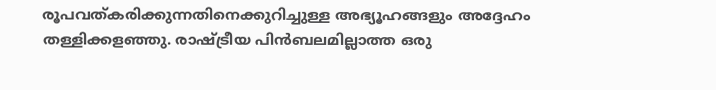രൂപവത്കരിക്കുന്നതിനെക്കുറിച്ചുള്ള അഭ്യൂഹങ്ങളും അദ്ദേഹം തള്ളിക്കളഞ്ഞു. രാഷ്ട്രീയ പിൻബലമില്ലാത്ത ഒരു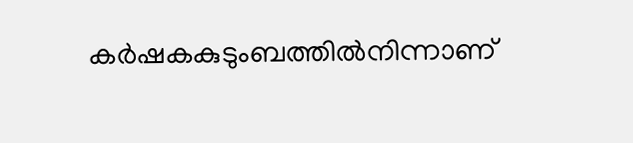കർഷകകുടുംബത്തിൽനിന്നാണ്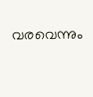വരവെന്നും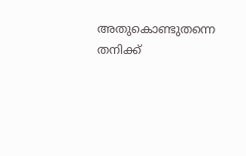അതുകൊണ്ടുതന്നെ തനിക്ക്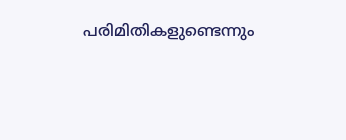പരിമിതികളുണ്ടെന്നും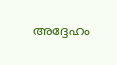അദ്ദേഹം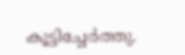കൂട്ടിച്ചേർത്തു.